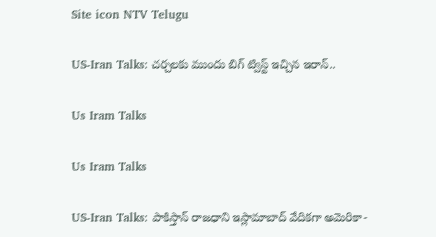Site icon NTV Telugu

US-Iran Talks: చర్చలకు ముందు బిగ్ ట్విస్ట్ ఇచ్చిన ఇరాన్..

Us Iram Talks

Us Iram Talks

US-Iran Talks: పాకిస్తాన్ రాజధాని ఇస్లామాబాద్ వేదికగా అమెరికా-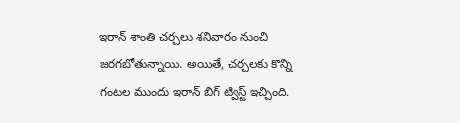ఇరాన్ శాంతి చర్చలు శనివారం నుంచి జరగబోతున్నాయి. అయితే, చర్చలకు కొన్ని గంటల ముందు ఇరాన్ బిగ్ ట్విస్ట్ ఇచ్చింది.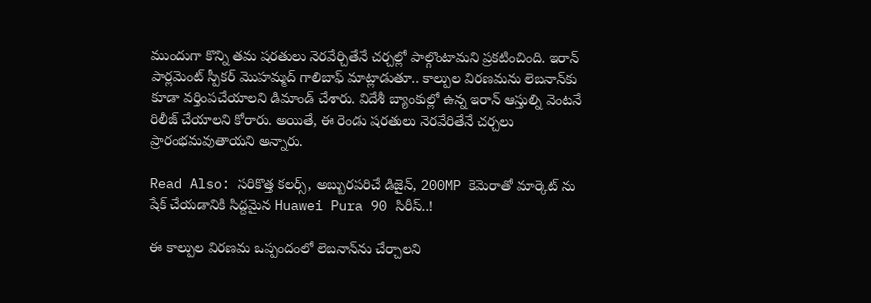ముందుగా కొన్ని తమ షరతులు నెరవేర్చితేనే చర్చల్లో పాల్గొంటామని ప్రకటించింది. ఇరాన్ పార్లమెంట్ స్పీకర్ మొహమ్మద్ గాలిబాఫ్ మాట్లాడుతూ.. కాల్పుల విరణమను లెబనాన్‌కు కూడా వర్తింపచేయాలని డిమాండ్ చేశారు. విదేశీ బ్యాంకుల్లో ఉన్న ఇరాన్ ఆస్తుల్ని వెంటనే రిలీజ్ చేయాలని కోరారు. అయితే, ఈ రెండు షరతులు నెరవేరితేనే చర్చలు ప్రారంభమవుతాయని అన్నారు.

Read Also: సరికొత్త కలర్స్, అబ్బురపరిచే డిజైన్, 200MP కెమెరాతో మార్కెట్ ను షేక్ చేయడానికి సిద్దమైన Huawei Pura 90 సిరీస్..!

ఈ కాల్పుల విరణమ ఒప్పందంలో లెబనాన్‌ను చేర్చాలని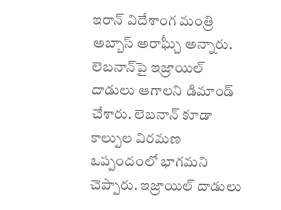ఇరాన్‌ విదేశాంగ మంత్రి అబ్బాస్ అరాఘ్చీ అన్నారు. లెబనాన్‌పై ఇజ్రాయిల్ దాడులు ఆగాలని డిమాండ్ చేశారు. లెబనాన్ కూడా కాల్పుల విరమణ ఒప్పందంలో భాగమని చెప్పారు. ఇజ్రాయిల్ దాడులు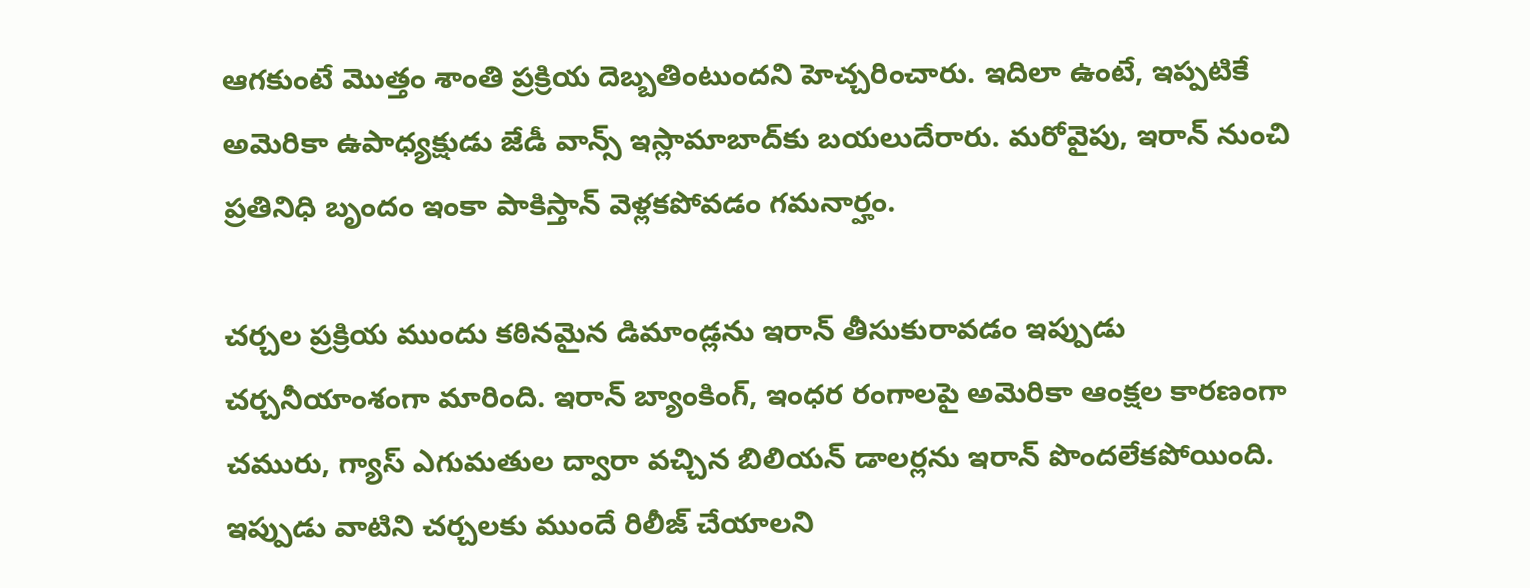ఆగకుంటే మొత్తం శాంతి ప్రక్రియ దెబ్బతింటుందని హెచ్చరించారు. ఇదిలా ఉంటే, ఇప్పటికే అమెరికా ఉపాధ్యక్షుడు జేడీ వాన్స్ ఇస్లామాబాద్‌కు బయలుదేరారు. మరోవైపు, ఇరాన్ నుంచి ప్రతినిధి బృందం ఇంకా పాకిస్తాన్ వెళ్లకపోవడం గమనార్హం.

చర్చల ప్రక్రియ ముందు కఠినమైన డిమాండ్లను ఇరాన్ తీసుకురావడం ఇప్పుడు చర్చనీయాంశంగా మారింది. ఇరాన్ బ్యాంకింగ్, ఇంధర రంగాలపై అమెరికా ఆంక్షల కారణంగా చమురు, గ్యాస్ ఎగుమతుల ద్వారా వచ్చిన బిలియన్ డాలర్లను ఇరాన్ పొందలేకపోయింది. ఇప్పుడు వాటిని చర్చలకు ముందే రిలీజ్ చేయాలని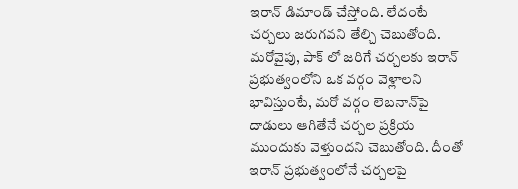ఇరాన్ డిమాండ్ చేస్తోంది. లేదంటే చర్చలు జరుగవని తేల్చి చెబుతోంది. మరోవైపు, పాక్ లో జరిగే చర్చలకు ఇరాన్‌ ప్రభుత్వంలోని ఒక వర్గం వెళ్లాలని భావిస్తుంటే, మరో వర్గం లెబనాన్‌పై దాడులు ఆగితేనే చర్చల ప్రక్రియ ముందుకు వెళ్తుందని చెబుతోంది. దీంతో ఇరాన్ ప్రభుత్వంలోనే చర్చలపై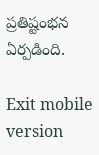ప్రతిష్టంభన ఏర్పడింది.

Exit mobile version